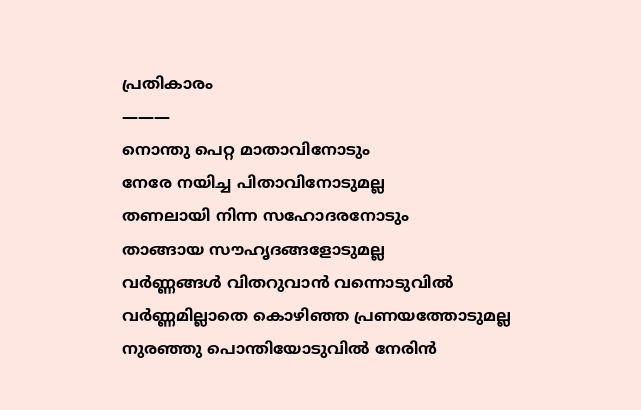പ്രതികാരം
———
നൊന്തു പെറ്റ മാതാവിനോടും
നേരേ നയിച്ച പിതാവിനോടുമല്ല
തണലായി നിന്ന സഹോദരനോടും
താങ്ങായ സൗഹൃദങ്ങളോടുമല്ല
വർണ്ണങ്ങൾ വിതറുവാൻ വന്നൊടുവിൽ
വർണ്ണമില്ലാതെ കൊഴിഞ്ഞ പ്രണയത്തോടുമല്ല
നുരഞ്ഞു പൊന്തിയോടുവിൽ നേരിൻ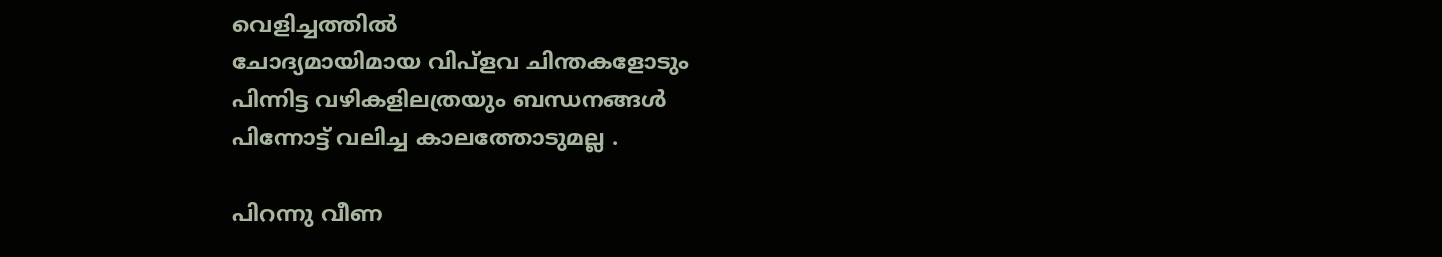വെളിച്ചത്തിൽ
ചോദ്യമായിമായ വിപ്ളവ ചിന്തകളോടും
പിന്നിട്ട വഴികളിലത്രയും ബന്ധനങ്ങൾ
പിന്നോട്ട് വലിച്ച കാലത്തോടുമല്ല .

പിറന്നു വീണ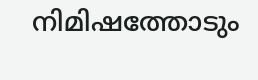നിമിഷത്തോടും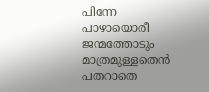പിന്നേ
പാഴായൊരീ ജന്മത്തോടും മാത്രമുള്ളതെൻ
പതറാതെ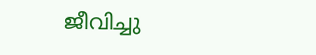ജീവിച്ചു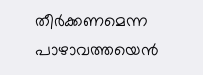തീർക്കണമെന്ന
പാഴാവത്തയെൻ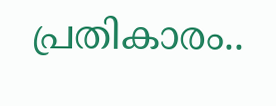പ്രതികാരം..